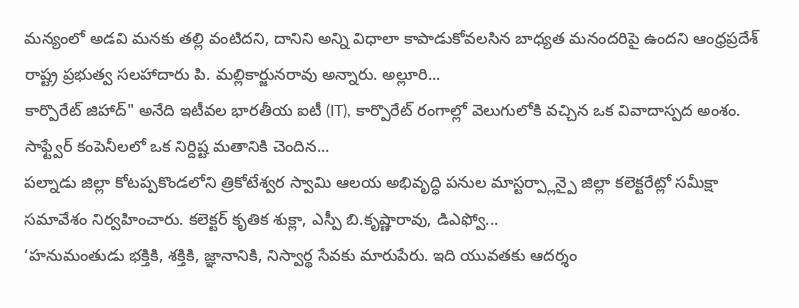మన్యంలో అడవి మనకు తల్లి వంటిదని, దానిని అన్ని విధాలా కాపాడుకోవలసిన బాధ్యత మనందరిపై ఉందని ఆంధ్రప్రదేశ్ రాష్ట్ర ప్రభుత్వ సలహాదారు పి. మల్లికార్జునరావు అన్నారు. అల్లూరి...
కార్పొరేట్ జిహాద్" అనేది ఇటీవల భారతీయ ఐటీ (IT), కార్పొరేట్ రంగాల్లో వెలుగులోకి వచ్చిన ఒక వివాదాస్పద అంశం. సాఫ్ట్వేర్ కంపెనీలలో ఒక నిర్దిష్ట మతానికి చెందిన...
పల్నాడు జిల్లా కోటప్పకొండలోని త్రికోటేశ్వర స్వామి ఆలయ అభివృద్ధి పనుల మాస్టర్ప్లాన్పై జిల్లా కలెక్టరేట్లో సమీక్షా సమావేశం నిర్వహించారు. కలెక్టర్ కృతిక శుక్లా, ఎస్పీ బి.కృష్ణారావు, డిఎఫ్వో...
‘హనుమంతుడు భక్తికి, శక్తికి, జ్ఞానానికి, నిస్వార్థ సేవకు మారుపేరు. ఇది యువతకు ఆదర్శం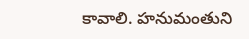కావాలి. హనుమంతుని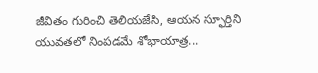జీవితం గురించి తెలియజేసి, ఆయన స్ఫూర్తిని యువతలో నింపడమే శోభాయాత్ర...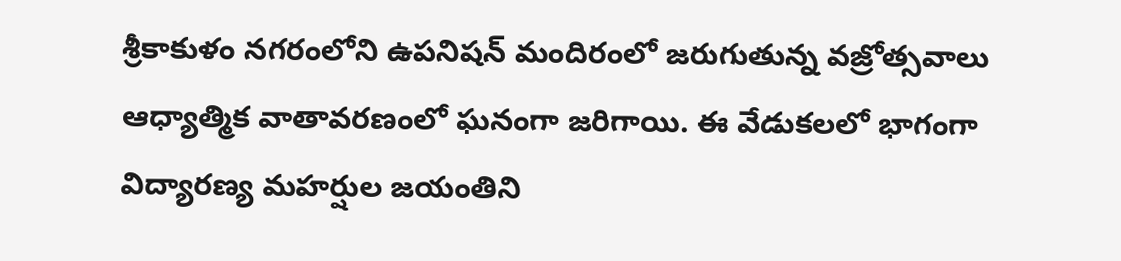శ్రీకాకుళం నగరంలోని ఉపనిషన్ మందిరంలో జరుగుతున్న వజ్రోత్సవాలు ఆధ్యాత్మిక వాతావరణంలో ఘనంగా జరిగాయి. ఈ వేడుకలలో భాగంగా విద్యారణ్య మహర్షుల జయంతిని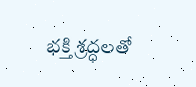భక్తి శ్రద్ధలతో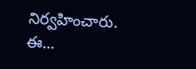నిర్వహించారు. ఈ...